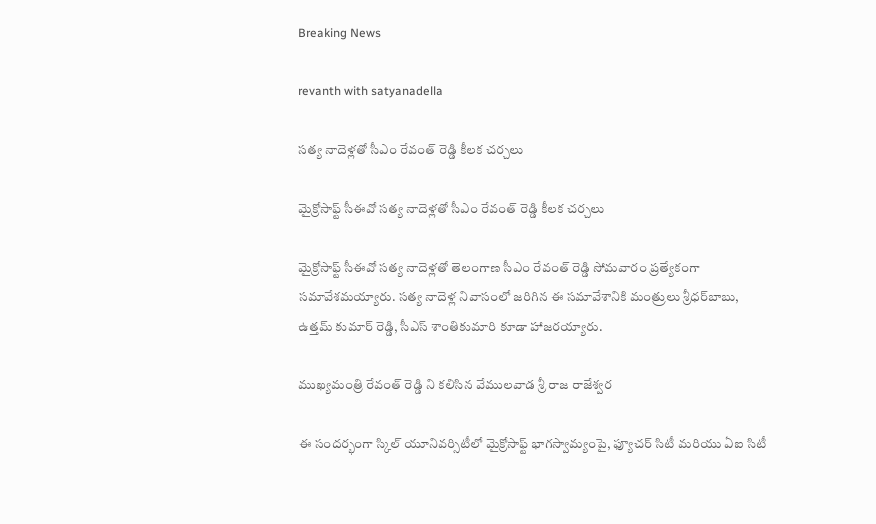Breaking News

revanth with satyanadella

సత్య నాదెళ్లతో సీఎం రేవంత్ రెడ్డి కీలక చర్చలు

మైక్రోసాఫ్ట్ సీఈవో సత్య నాదెళ్లతో సీఎం రేవంత్ రెడ్డి కీలక చర్చలు

మైక్రోసాఫ్ట్ సీఈవో సత్య నాదెళ్లతో తెలంగాణ సీఎం రేవంత్ రెడ్డి సోమవారం ప్రత్యేకంగా సమావేశమయ్యారు. సత్య నాదెళ్ల నివాసంలో జరిగిన ఈ సమావేశానికి మంత్రులు శ్రీధర్‌బాబు, ఉత్తమ్ కుమార్ రెడ్డి, సీఎస్ శాంతికుమారి కూడా హాజరయ్యారు.

ముఖ్యమంత్రి రేవంత్ రెడ్డి ని కలిసిన వేములవాడ శ్రీ రాజ రాజేశ్వర

ఈ సందర్భంగా స్కిల్ యూనివర్సిటీలో మైక్రోసాఫ్ట్ భాగస్వామ్యంపై, ఫ్యూచర్ సిటీ మరియు ఏఐ సిటీ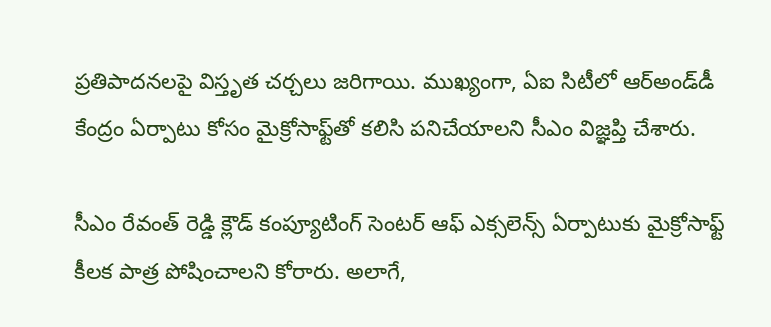ప్రతిపాదనలపై విస్తృత చర్చలు జరిగాయి. ముఖ్యంగా, ఏఐ సిటీలో ఆర్‌అండ్‌డీ కేంద్రం ఏర్పాటు కోసం మైక్రోసాఫ్ట్‌తో కలిసి పనిచేయాలని సీఎం విజ్ఞప్తి చేశారు.

సీఎం రేవంత్ రెడ్డి క్లౌడ్ కంప్యూటింగ్ సెంటర్ ఆఫ్ ఎక్సలెన్స్ ఏర్పాటుకు మైక్రోసాఫ్ట్ కీలక పాత్ర పోషించాలని కోరారు. అలాగే,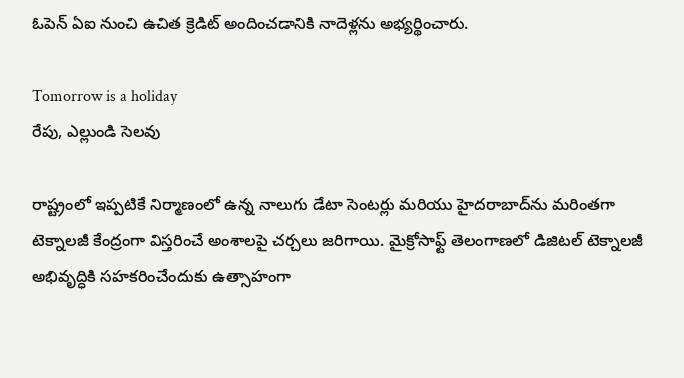ఓపెన్ ఏఐ నుంచి ఉచిత క్రెడిట్ అందించడానికి నాదెళ్లను అభ్యర్థించారు.

Tomorrow is a holiday
రేపు, ఎల్లుండి సెలవు

రాష్ట్రంలో ఇప్పటికే నిర్మాణంలో ఉన్న నాలుగు డేటా సెంటర్లు మరియు హైదరాబాద్‌ను మరింతగా టెక్నాలజీ కేంద్రంగా విస్తరించే అంశాలపై చర్చలు జరిగాయి. మైక్రోసాఫ్ట్ తెలంగాణలో డిజిటల్ టెక్నాలజీ అభివృద్ధికి సహకరించేందుకు ఉత్సాహంగా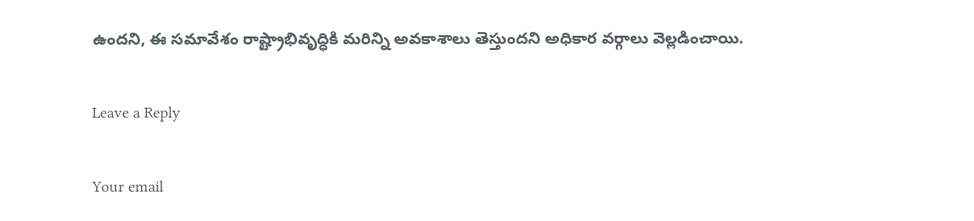ఉందని, ఈ సమావేశం రాష్ట్రాభివృద్ధికి మరిన్ని అవకాశాలు తెస్తుందని అధికార వర్గాలు వెల్లడించాయి.

Leave a Reply

Your email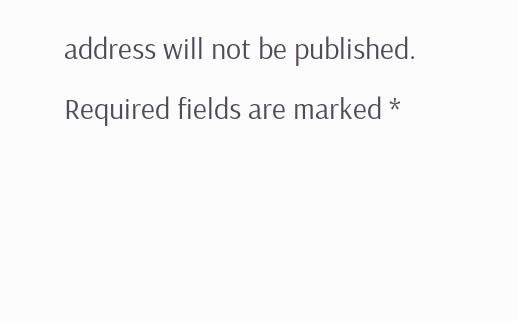address will not be published. Required fields are marked *